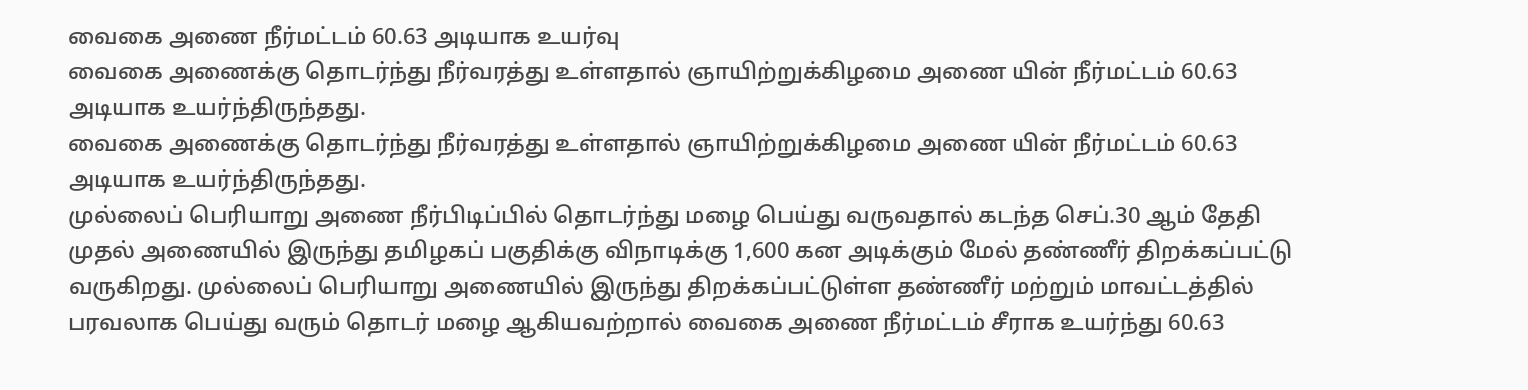வைகை அணை நீர்மட்டம் 60.63 அடியாக உயர்வு
வைகை அணைக்கு தொடர்ந்து நீர்வரத்து உள்ளதால் ஞாயிற்றுக்கிழமை அணை யின் நீர்மட்டம் 60.63 அடியாக உயர்ந்திருந்தது.
வைகை அணைக்கு தொடர்ந்து நீர்வரத்து உள்ளதால் ஞாயிற்றுக்கிழமை அணை யின் நீர்மட்டம் 60.63 அடியாக உயர்ந்திருந்தது.
முல்லைப் பெரியாறு அணை நீர்பிடிப்பில் தொடர்ந்து மழை பெய்து வருவதால் கடந்த செப்.30 ஆம் தேதி முதல் அணையில் இருந்து தமிழகப் பகுதிக்கு விநாடிக்கு 1,600 கன அடிக்கும் மேல் தண்ணீர் திறக்கப்பட்டு வருகிறது. முல்லைப் பெரியாறு அணையில் இருந்து திறக்கப்பட்டுள்ள தண்ணீர் மற்றும் மாவட்டத்தில் பரவலாக பெய்து வரும் தொடர் மழை ஆகியவற்றால் வைகை அணை நீர்மட்டம் சீராக உயர்ந்து 60.63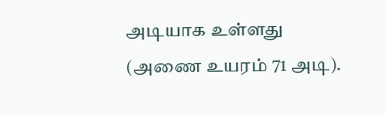அடியாக உள்ளது (அணை உயரம் 71 அடி).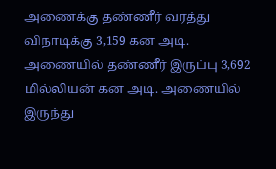அணைக்கு தண்ணீர் வரத்து விநாடிக்கு 3,159 கன அடி. அணையில் தண்ணீர் இருப்பு 3,692 மில்லியன் கன அடி. அணையில் இருந்து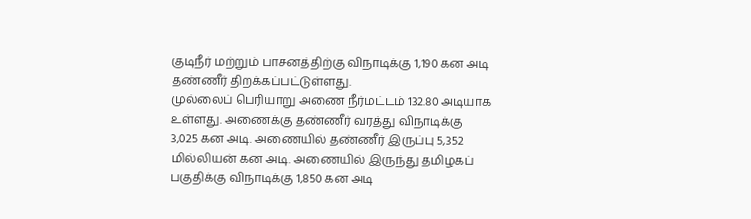குடிநீர் மற்றும் பாசனத்திற்கு விநாடிக்கு 1,190 கன அடி தண்ணீர் திறக்கப்பட்டுள்ளது.
முல்லைப் பெரியாறு அணை நீர்மட்டம் 132.80 அடியாக உள்ளது. அணைக்கு தண்ணீர் வரத்து விநாடிக்கு 3,025 கன அடி. அணையில் தண்ணீர் இருப்பு 5,352 மில்லியன் கன அடி. அணையில் இருந்து தமிழகப் பகுதிக்கு விநாடிக்கு 1,850 கன அடி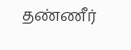தண்ணீர்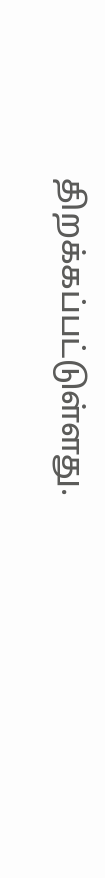திறக்கப்பட்டுள்ளது.